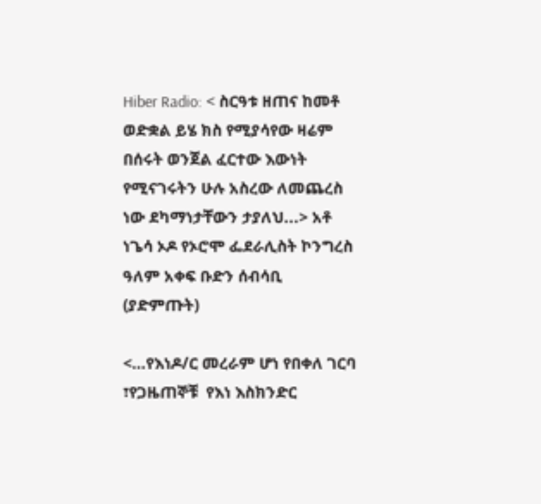Hiber Radio: < ስርዓቱ ዘጠና ከመቶ ወድቋል ይሄ ክስ የሚያሳየው ዛሬም በሰሩት ወንጀል ፈርተው እውነት የሚናገሩትን ሁሉ አስረው ለመጨረስ ነው ደካማነታቸውን ታያለህ...> አቶ ነጌሳ ኦዶ የኦሮሞ ፌደራሊስት ኮንግረስ ዓለም አቀፍ ቡድን ሰብሳቢ (ያድምጡት)

<…የእነዶ/ር መረራም ሆነ የበቀለ ገርባ ፣የጋዜጠኞቹ  የእነ እስክንድር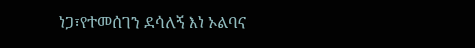ነጋ፣የተመሰገን ደሳለኝ እነ ኦልባና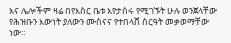እና ሌሎችም ዛሬ በየእስር ቤቱ እየታሰሩ የሚገኙት ሁሉ ወንጀላቸው የሕዝቡን እውነት ያለውን ሙስናና የተበላሸ ስርዓት መቃወማቸው ነው።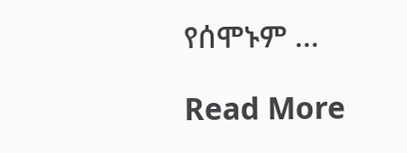የሰሞኑም …

Read More